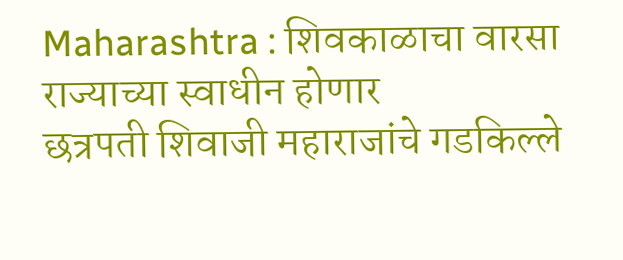Maharashtra : शिवकाळाचा वारसा राज्याच्या स्वाधीन होणार
छत्रपती शिवाजी महाराजांचे गडकिल्ले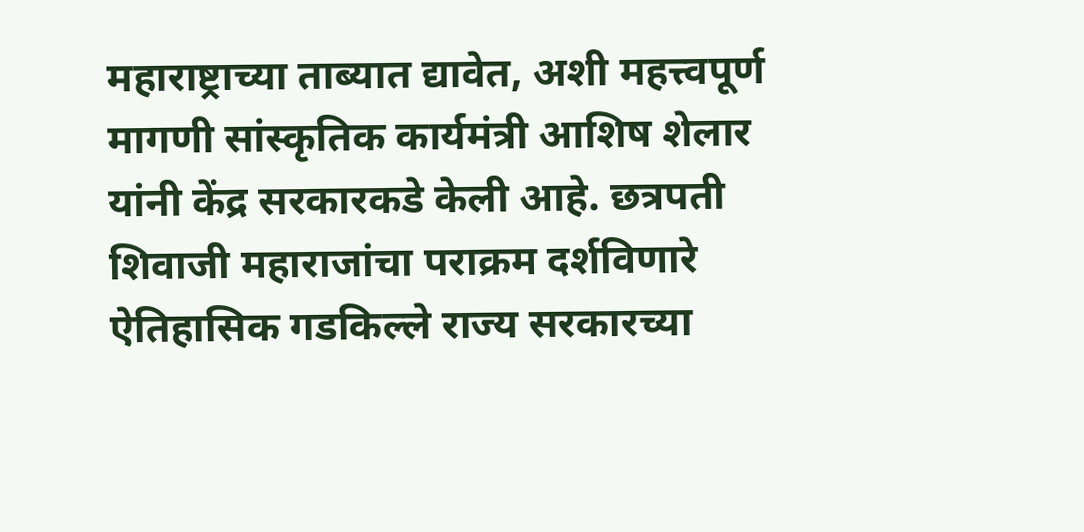महाराष्ट्राच्या ताब्यात द्यावेत, अशी महत्त्वपूर्ण मागणी सांस्कृतिक कार्यमंत्री आशिष शेलार यांनी केंद्र सरकारकडे केली आहे. छत्रपती शिवाजी महाराजांचा पराक्रम दर्शविणारे ऐतिहासिक गडकिल्ले राज्य सरकारच्या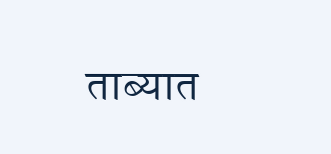ताब्यात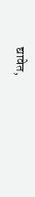द्यावेत,